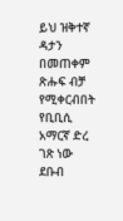ይህ ዝቅተኛ ዳታን በመጠቀም ጽሑፍ ብቻ የሚቀርብበት የቢቢሲ አማርኛ ድረ ገጽ ነው
ደቡብ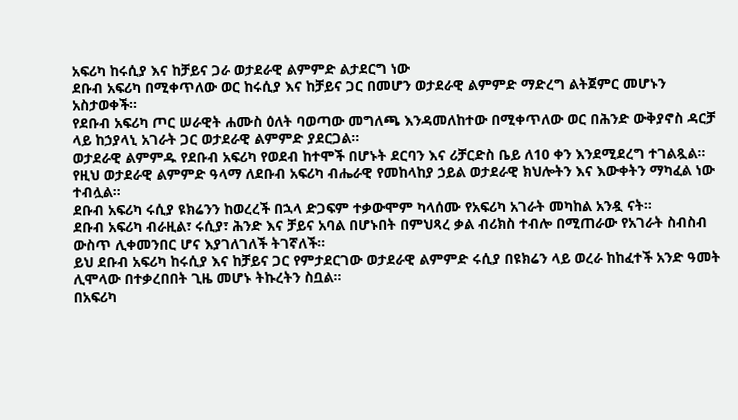አፍሪካ ከሩሲያ እና ከቻይና ጋራ ወታደራዊ ልምምድ ልታደርግ ነው
ደቡብ አፍሪካ በሚቀጥለው ወር ከሩሲያ እና ከቻይና ጋር በመሆን ወታደራዊ ልምምድ ማድረግ ልትጀምር መሆኑን አስታወቀች።
የደቡብ አፍሪካ ጦር ሠራዊት ሐሙስ ዕለት ባወጣው መግለጫ እንዳመለከተው በሚቀጥለው ወር በሕንድ ውቅያኖስ ዳርቻ ላይ ከኃያላኒ አገራት ጋር ወታደራዊ ልምምድ ያደርጋል።
ወታደራዊ ልምምዱ የደቡብ አፍሪካ የወደብ ከተሞች በሆኑት ደርባን እና ሪቻርድስ ቤይ ለ10 ቀን እንደሚደረግ ተገልጿል።
የዚህ ወታደራዊ ልምምድ ዓላማ ለደቡብ አፍሪካ ብሔራዊ የመከላከያ ኃይል ወታደራዊ ክህሎትን እና እውቀትን ማካፈል ነው ተብሏል።
ደቡብ አፍሪካ ሩሲያ ዩክሬንን ከወረረች በኋላ ድጋፍም ተቃውሞም ካላሰሙ የአፍሪካ አገራት መካከል አንዷ ናት።
ደቡብ አፍሪካ ብራዚል፣ ሩሲያ፣ ሕንድ እና ቻይና አባል በሆኑበት በምህጻረ ቃል ብሪክስ ተብሎ በሚጠራው የአገራት ስብስብ ውስጥ ሊቀመንበር ሆና እያገለገለች ትገኛለች።
ይህ ደቡብ አፍሪካ ከሩሲያ እና ከቻይና ጋር የምታደርገው ወታደራዊ ልምምድ ሩሲያ በዩክሬን ላይ ወረራ ከከፈተች አንድ ዓመት ሊሞላው በተቃረበበት ጊዜ መሆኑ ትኩረትን ስቧል።
በአፍሪካ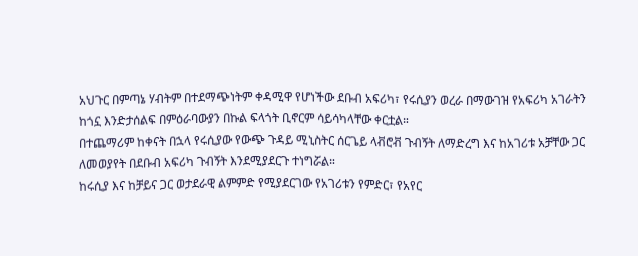አህጉር በምጣኔ ሃብትም በተደማጭነትም ቀዳሚዋ የሆነችው ደቡብ አፍሪካ፣ የሩሲያን ወረራ በማውገዝ የአፍሪካ አገራትን ከጎኗ እንድታሰልፍ በምዕራባውያን በኩል ፍላጎት ቢኖርም ሳይሳካላቸው ቀርቷል።
በተጨማሪም ከቀናት በኋላ የሩሲያው የውጭ ጉዳይ ሚኒስትር ሰርጌይ ላቭሮቭ ጉብኝት ለማድረግ እና ከአገሪቱ አቻቸው ጋር ለመወያየት በደቡብ አፍሪካ ጉብኝት እንደሚያደርጉ ተነግሯል።
ከሩሲያ እና ከቻይና ጋር ወታደራዊ ልምምድ የሚያደርገው የአገሪቱን የምድር፣ የአየር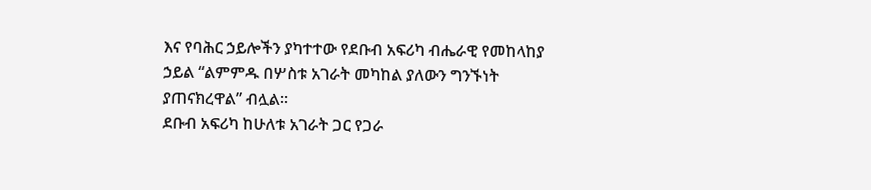እና የባሕር ኃይሎችን ያካተተው የደቡብ አፍሪካ ብሔራዊ የመከላከያ ኃይል “ልምምዱ በሦስቱ አገራት መካከል ያለውን ግንኙነት ያጠናክረዋል” ብሏል።
ደቡብ አፍሪካ ከሁለቱ አገራት ጋር የጋራ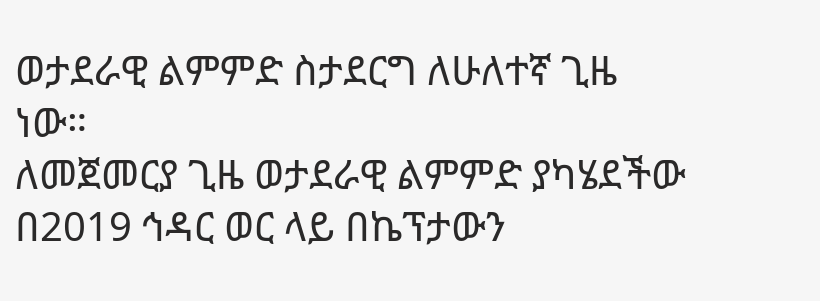ወታደራዊ ልምምድ ስታደርግ ለሁለተኛ ጊዜ ነው።
ለመጀመርያ ጊዜ ወታደራዊ ልምምድ ያካሄደችው በ2019 ኅዳር ወር ላይ በኬፕታውን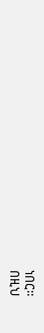ነበር።
በዚህ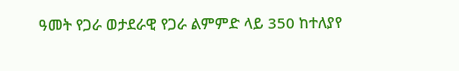ዓመት የጋራ ወታደራዊ የጋራ ልምምድ ላይ 350 ከተለያየ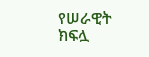የሠራዊት ክፍሏ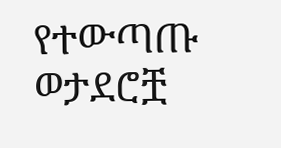የተውጣጡ ወታደሮቿ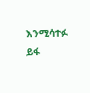እንሚሳተፉ ይፋ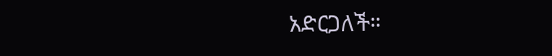አድርጋለች።